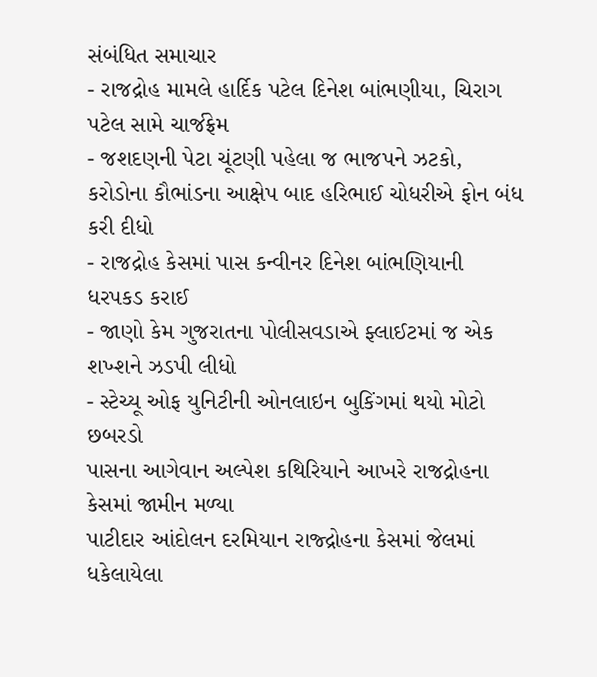સંબંધિત સમાચાર
- રાજદ્રોહ મામલે હાર્દિક પટેલ દિનેશ બાંભણીયા, ચિરાગ પટેલ સામે ચાર્જફ્રેમ
- જશદણની પેટા ચૂંટણી પહેલા જ ભાજપને ઝટકો, કરોડોના કૌભાંડના આક્ષેપ બાદ હરિભાઈ ચોધરીએ ફોન બંધ કરી દીધો
- રાજદ્રોહ કેસમાં પાસ કન્વીનર દિનેશ બાંભણિયાની ધરપકડ કરાઈ
- જાણો કેમ ગુજરાતના પોલીસવડાએ ફ્લાઈટમાં જ એક શખ્શને ઝડપી લીધો
- સ્ટેચ્યૂ ઓફ યુનિટીની ઓનલાઇન બુકિંગમાં થયો મોટો છબરડો
પાસના આગેવાન અલ્પેશ કથિરિયાને આખરે રાજદ્રોહના કેસમાં જામીન મળ્યા
પાટીદાર આંદોલન દરમિયાન રાજ્દ્રોહના કેસમાં જેલમાં ધકેલાયેલા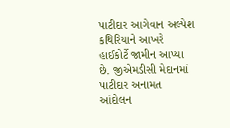પાટીદાર આગેવાન અલ્પેશ કથિરિયાને આખરે હાઈકોર્ટે જામીન આપ્યા છે. જીએમડીસી મેદાનમાં પાટીદાર અનામત આંદોલન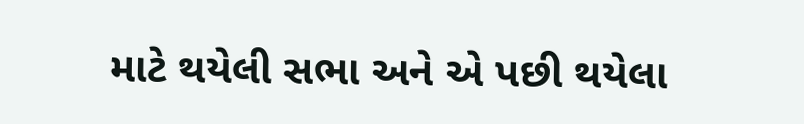માટે થયેલી સભા અને એ પછી થયેલા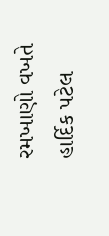રમખાણો વખતે હાર્દિક પટેલ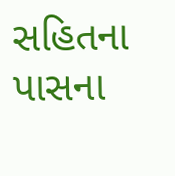સહિતના પાસના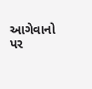આગેવાનો પર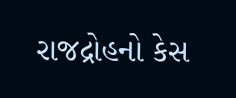રાજદ્રોહનો કેસ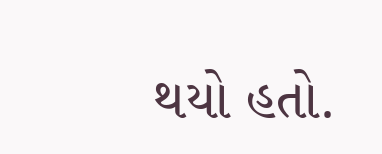થયો હતો.